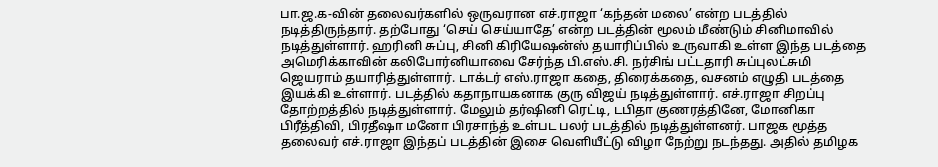பா.ஜ.க-வின் தலைவர்களில் ஒருவரான எச்.ராஜா ‘கந்தன் மலை’ என்ற படத்தில் நடித்திருந்தார். தற்போது ‘செய் செய்யாதே’ என்ற படத்தின் மூலம் மீண்டும் சினிமாவில் நடித்துள்ளார். ஹரினி சுப்பு, சினி கிரியேஷன்ஸ் தயாரிப்பில் உருவாகி உள்ள இந்த படத்தை அமெரிக்காவின் கலிபோர்னியாவை சேர்ந்த பி.எஸ்.சி. நர்சிங் பட்டதாரி சுப்புலட்சுமி ஜெயராம் தயாரித்துள்ளார். டாக்டர் எஸ்.ராஜா கதை, திரைக்கதை, வசனம் எழுதி படத்தை இயக்கி உள்ளார். படத்தில் கதாநாயகனாக குரு விஜய் நடித்துள்ளார். எச்.ராஜா சிறப்பு தோற்றத்தில் நடித்துள்ளார். மேலும் தர்ஷினி ரெட்டி, டபிதா குணரத்தினே, மோனிகா பிரீத்திவி, பிரதீஷா மனோ பிரசாந்த் உள்பட பலர் படத்தில் நடித்துள்ளனர். பாஜக மூத்த தலைவர் எச்.ராஜா இந்தப் படத்தின் இசை வெளியீட்டு விழா நேற்று நடந்தது. அதில் தமிழக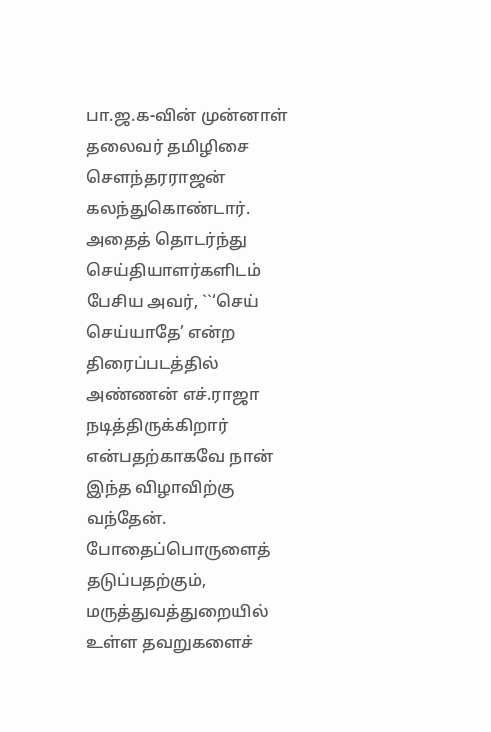பா.ஜ.க-வின் முன்னாள் தலைவர் தமிழிசை சௌந்தரராஜன் கலந்துகொண்டார். அதைத் தொடர்ந்து செய்தியாளர்களிடம் பேசிய அவர், ``‘செய் செய்யாதே’ என்ற திரைப்படத்தில் அண்ணன் எச்.ராஜா நடித்திருக்கிறார் என்பதற்காகவே நான் இந்த விழாவிற்கு வந்தேன். போதைப்பொருளைத் தடுப்பதற்கும், மருத்துவத்துறையில் உள்ள தவறுகளைச்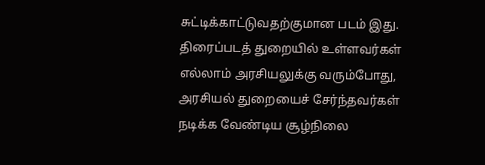சுட்டிக்காட்டுவதற்குமான படம் இது. திரைப்படத் துறையில் உள்ளவர்கள் எல்லாம் அரசியலுக்கு வரும்போது, அரசியல் துறையைச் சேர்ந்தவர்கள் நடிக்க வேண்டிய சூழ்நிலை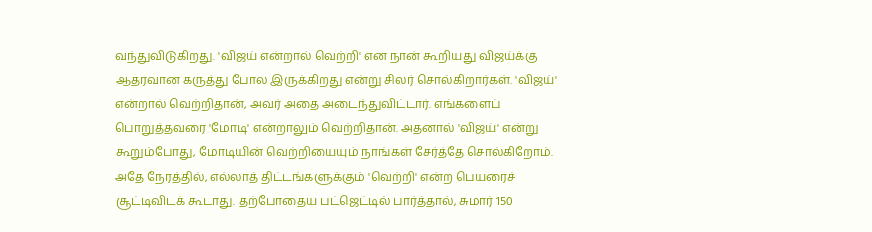வந்துவிடுகிறது. 'விஜய் என்றால் வெற்றி' என நான் கூறியது விஜய்க்கு ஆதரவான கருத்து போல இருக்கிறது என்று சிலர் சொல்கிறார்கள். 'விஜய்' என்றால் வெற்றிதான், அவர் அதை அடைந்துவிட்டார். எங்களைப் பொறுத்தவரை 'மோடி' என்றாலும் வெற்றிதான். அதனால் 'விஜய்' என்று கூறும்போது, மோடியின் வெற்றியையும் நாங்கள் சேர்த்தே சொல்கிறோம். அதே நேரத்தில், எல்லாத் திட்டங்களுக்கும் 'வெற்றி' என்ற பெயரைச் சூட்டிவிடக் கூடாது. தற்போதைய பட்ஜெட்டில் பார்த்தால், சுமார் 150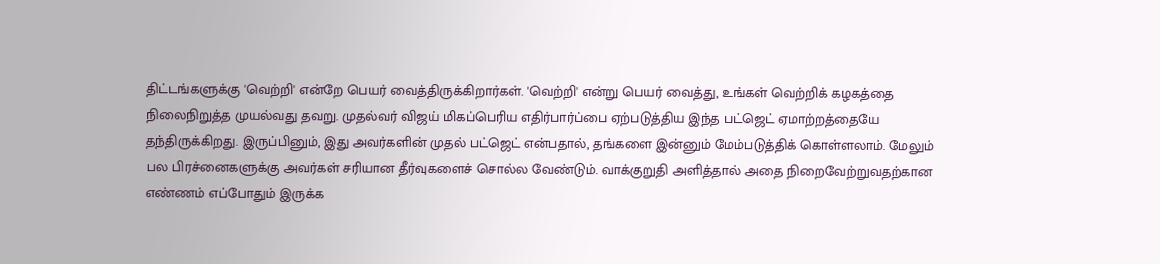திட்டங்களுக்கு 'வெற்றி' என்றே பெயர் வைத்திருக்கிறார்கள். 'வெற்றி' என்று பெயர் வைத்து, உங்கள் வெற்றிக் கழகத்தை நிலைநிறுத்த முயல்வது தவறு. முதல்வர் விஜய் மிகப்பெரிய எதிர்பார்ப்பை ஏற்படுத்திய இந்த பட்ஜெட் ஏமாற்றத்தையே தந்திருக்கிறது. இருப்பினும், இது அவர்களின் முதல் பட்ஜெட் என்பதால், தங்களை இன்னும் மேம்படுத்திக் கொள்ளலாம். மேலும் பல பிரச்னைகளுக்கு அவர்கள் சரியான தீர்வுகளைச் சொல்ல வேண்டும். வாக்குறுதி அளித்தால் அதை நிறைவேற்றுவதற்கான எண்ணம் எப்போதும் இருக்க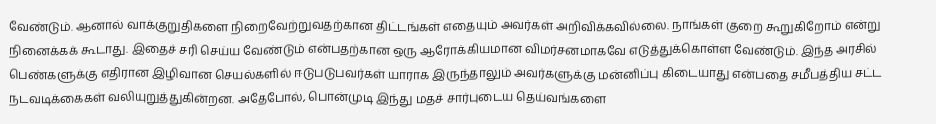வேண்டும். ஆனால் வாக்குறுதிகளை நிறைவேற்றுவதற்கான திட்டங்கள் எதையும் அவர்கள் அறிவிக்கவில்லை. நாங்கள் குறை கூறுகிறோம் என்று நினைக்கக் கூடாது. இதைச் சரி செய்ய வேண்டும் என்பதற்கான ஒரு ஆரோக்கியமான விமர்சனமாகவே எடுத்துக்கொள்ள வேண்டும். இந்த அரசில் பெண்களுக்கு எதிரான இழிவான செயல்களில் ஈடுபடுபவர்கள் யாராக இருந்தாலும் அவர்களுக்கு மன்னிப்பு கிடையாது என்பதை சமீபத்திய சட்ட நடவடிக்கைகள் வலியுறுத்துகின்றன. அதேபோல், பொன்முடி இந்து மதச் சார்புடைய தெய்வங்களை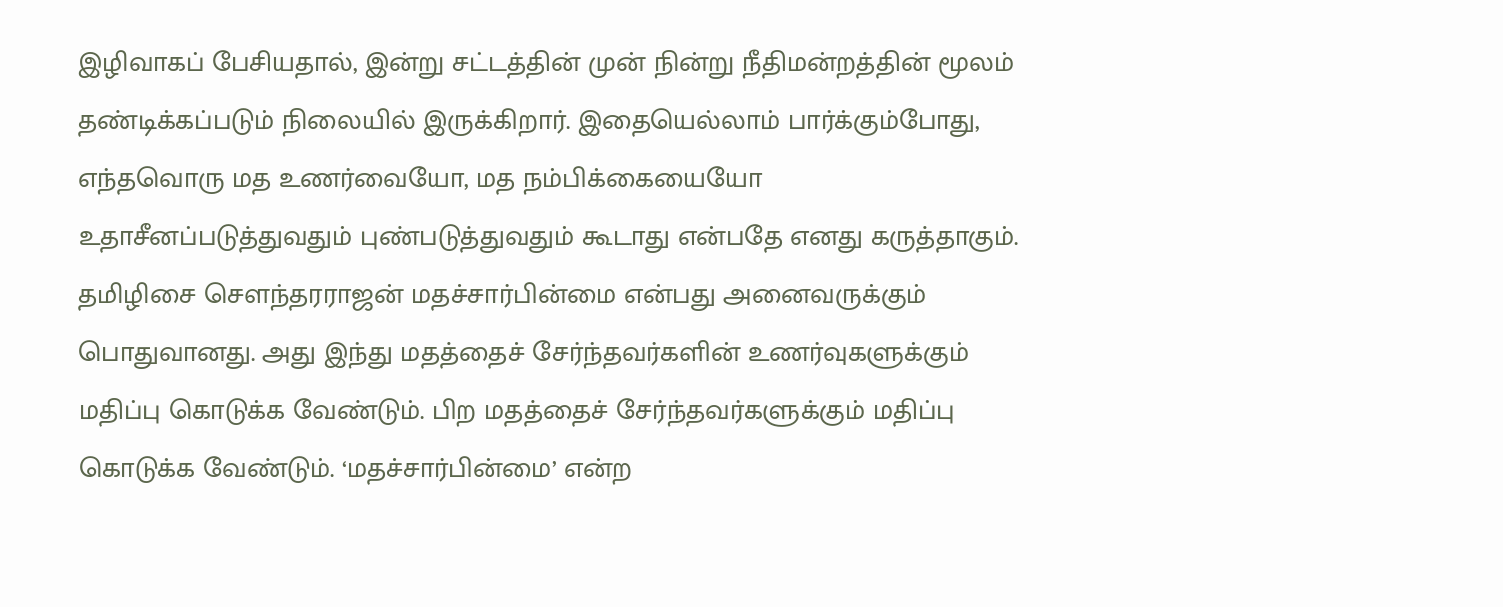இழிவாகப் பேசியதால், இன்று சட்டத்தின் முன் நின்று நீதிமன்றத்தின் மூலம் தண்டிக்கப்படும் நிலையில் இருக்கிறார். இதையெல்லாம் பார்க்கும்போது, எந்தவொரு மத உணர்வையோ, மத நம்பிக்கையையோ உதாசீனப்படுத்துவதும் புண்படுத்துவதும் கூடாது என்பதே எனது கருத்தாகும். தமிழிசை சௌந்தரராஜன் மதச்சார்பின்மை என்பது அனைவருக்கும் பொதுவானது. அது இந்து மதத்தைச் சேர்ந்தவர்களின் உணர்வுகளுக்கும் மதிப்பு கொடுக்க வேண்டும். பிற மதத்தைச் சேர்ந்தவர்களுக்கும் மதிப்பு கொடுக்க வேண்டும். ‘மதச்சார்பின்மை’ என்ற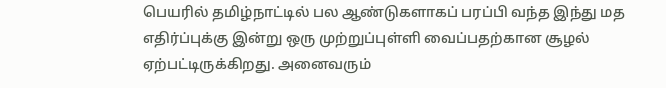பெயரில் தமிழ்நாட்டில் பல ஆண்டுகளாகப் பரப்பி வந்த இந்து மத எதிர்ப்புக்கு இன்று ஒரு முற்றுப்புள்ளி வைப்பதற்கான சூழல் ஏற்பட்டிருக்கிறது. அனைவரும்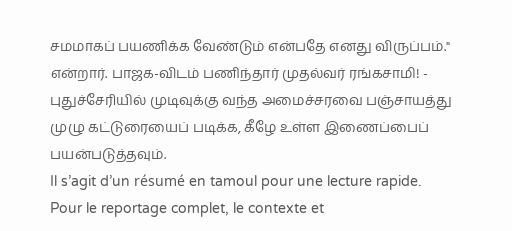சமமாகப் பயணிக்க வேண்டும் என்பதே எனது விருப்பம்." என்றார். பாஜக-விடம் பணிந்தார் முதல்வர் ரங்கசாமி! - புதுச்சேரியில் முடிவுக்கு வந்த அமைச்சரவை பஞ்சாயத்து முழு கட்டுரையைப் படிக்க, கீழே உள்ள இணைப்பைப் பயன்படுத்தவும்.
Il s’agit d’un résumé en tamoul pour une lecture rapide. Pour le reportage complet, le contexte et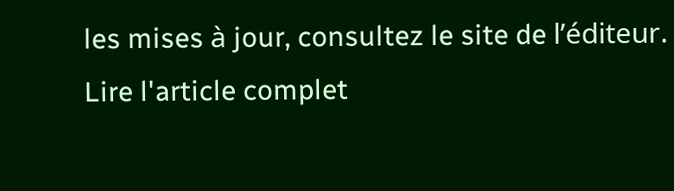les mises à jour, consultez le site de l’éditeur.
Lire l'article complet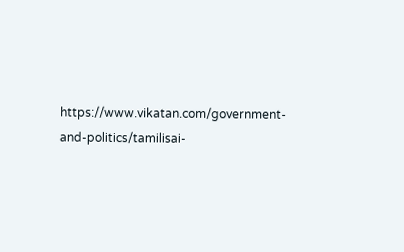https://www.vikatan.com/government-and-politics/tamilisai-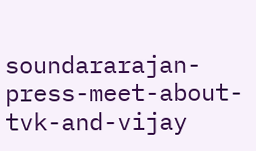soundararajan-press-meet-about-tvk-and-vijay